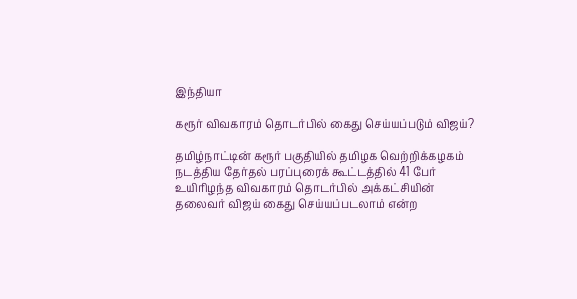இந்தியா

கரூர் விவகாரம் தொடர்பில் கைது செய்யப்படும் விஜய்?

தமிழ்நாட்டின் கரூர் பகுதியில் தமிழக வெற்றிக்கழகம் நடத்திய தேர்தல் பரப்புரைக் கூட்டத்தில் 41 பேர் உயிரிழந்த விவகாரம் தொடர்பில் அக்கட்சியின் தலைவர் விஜய் கைது செய்யப்படலாம் என்ற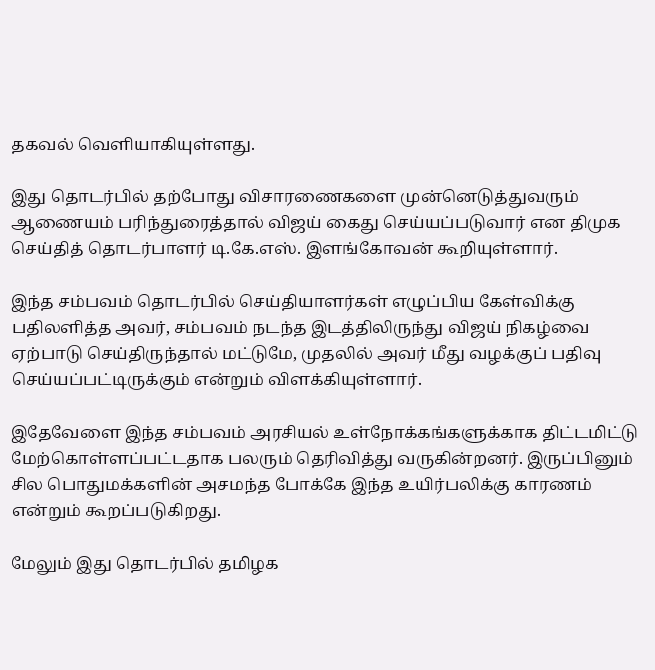தகவல் வெளியாகியுள்ளது.

இது தொடர்பில் தற்போது விசாரணைகளை முன்னெடுத்துவரும் ஆணையம் பரிந்துரைத்தால் விஜய் கைது செய்யப்படுவார் என திமுக செய்தித் தொடர்பாளர் டி.கே.எஸ். இளங்கோவன் கூறியுள்ளார்.

இந்த சம்பவம் தொடர்பில் செய்தியாளர்கள் எழுப்பிய கேள்விக்கு பதிலளித்த அவர், சம்பவம் நடந்த இடத்திலிருந்து விஜய் நிகழ்வை ஏற்பாடு செய்திருந்தால் மட்டுமே, முதலில் அவர் மீது வழக்குப் பதிவு செய்யப்பட்டிருக்கும் என்றும் விளக்கியுள்ளார்.

இதேவேளை இந்த சம்பவம் அரசியல் உள்நோக்கங்களுக்காக திட்டமிட்டு மேற்கொள்ளப்பட்டதாக பலரும் தெரிவித்து வருகின்றனர். இருப்பினும் சில பொதுமக்களின் அசமந்த போக்கே இந்த உயிர்பலிக்கு காரணம் என்றும் கூறப்படுகிறது.

மேலும் இது தொடர்பில் தமிழக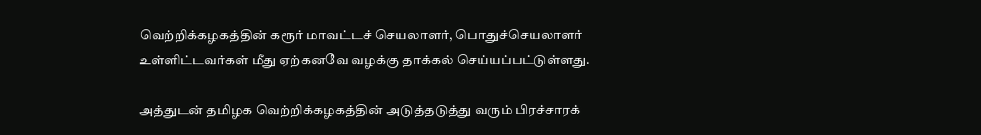வெற்றிக்கழகத்தின் கரூர் மாவட்டச் செயலாளர், பொதுச்செயலாளர் உள்ளிட்டவர்கள் மீது ஏற்கனவே வழக்கு தாக்கல் செய்யப்பட்டுள்ளது.

அத்துடன் தமிழக வெற்றிக்கழகத்தின் அடுத்தடுத்து வரும் பிரச்சாரக்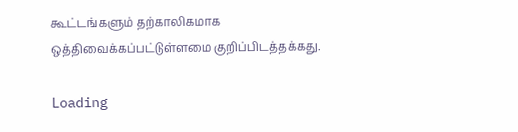கூட்டங்களும் தற்காலிகமாக ஒத்திவைக்கப்பட்டுள்ளமை குறிப்பிடத்தக்கது.

Loading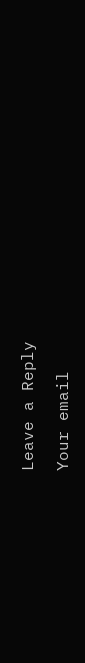Leave a Reply

Your email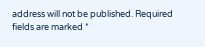address will not be published. Required fields are marked *